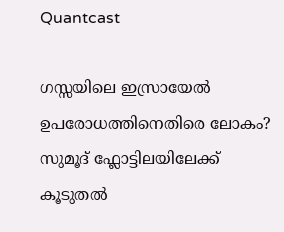Quantcast

ഗസ്സയിലെ ഇസ്രായേൽ ഉപരോധത്തിനെതിരെ ലോകം? സുമൂദ് ഫ്ലോട്ടിലയിലേക്ക് കൂടുതൽ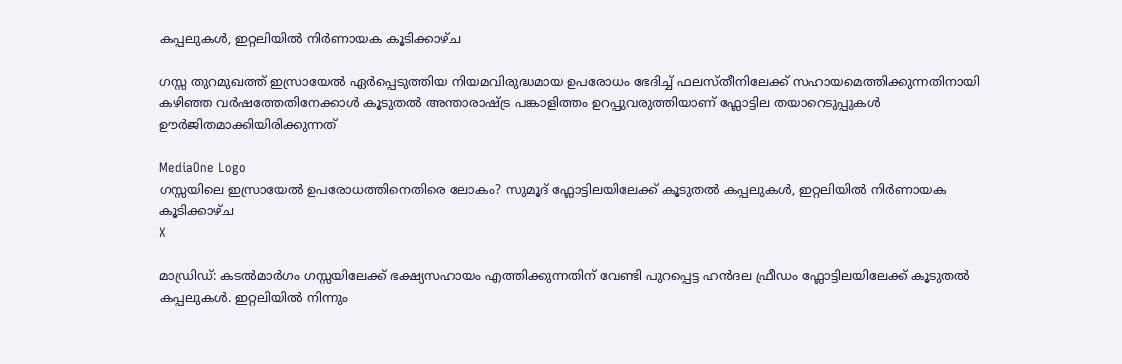കപ്പലുകൾ, ഇറ്റലിയിൽ നിർണായക കൂടിക്കാഴ്ച

ഗസ്സ തുറമുഖത്ത് ഇസ്രായേല്‍ ഏര്‍പ്പെടുത്തിയ നിയമവിരുദ്ധമായ ഉപരോധം ഭേദിച്ച് ഫലസ്തീനിലേക്ക് സഹായമെത്തിക്കുന്നതിനായി കഴിഞ്ഞ വര്‍ഷത്തേതിനേക്കാള്‍ കൂടുതല്‍ അന്താരാഷ്ട്ര പങ്കാളിത്തം ഉറപ്പുവരുത്തിയാണ് ഫ്ലോട്ടില തയാറെടുപ്പുകള്‍ ഊര്‍ജിതമാക്കിയിരിക്കുന്നത്

MediaOne Logo
ഗസ്സയിലെ ഇസ്രായേൽ ഉപരോധത്തിനെതിരെ ലോകം? സുമൂദ് ഫ്ലോട്ടിലയിലേക്ക് കൂടുതൽ കപ്പലുകൾ, ഇറ്റലിയിൽ നിർണായക കൂടിക്കാഴ്ച
X

മാഡ്രിഡ്: കടല്‍മാര്‍ഗം ഗസ്സയിലേക്ക് ഭക്ഷ്യസഹായം എത്തിക്കുന്നതിന് വേണ്ടി പുറപ്പെട്ട ഹന്‍ദല ഫ്രീഡം ഫ്ലോട്ടിലയിലേക്ക് കൂടുതല്‍ കപ്പലുകള്‍. ഇറ്റലിയില്‍ നിന്നും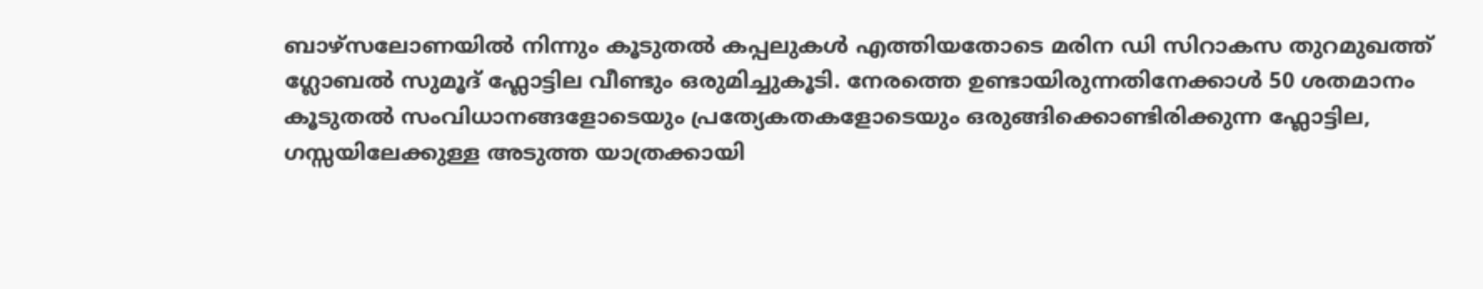ബാഴ്‌സലോണയില്‍ നിന്നും കൂടുതല്‍ കപ്പലുകള്‍ എത്തിയതോടെ മരിന ഡി സിറാകസ തുറമുഖത്ത് ഗ്ലോബല്‍ സുമൂദ് ഫ്ലോട്ടില വീണ്ടും ഒരുമിച്ചുകൂടി. നേരത്തെ ഉണ്ടായിരുന്നതിനേക്കാള്‍ 50 ശതമാനം കൂടുതല്‍ സംവിധാനങ്ങളോടെയും പ്രത്യേകതകളോടെയും ഒരുങ്ങിക്കൊണ്ടിരിക്കുന്ന ഫ്ലോട്ടില, ഗസ്സയിലേക്കുള്ള അടുത്ത യാത്രക്കായി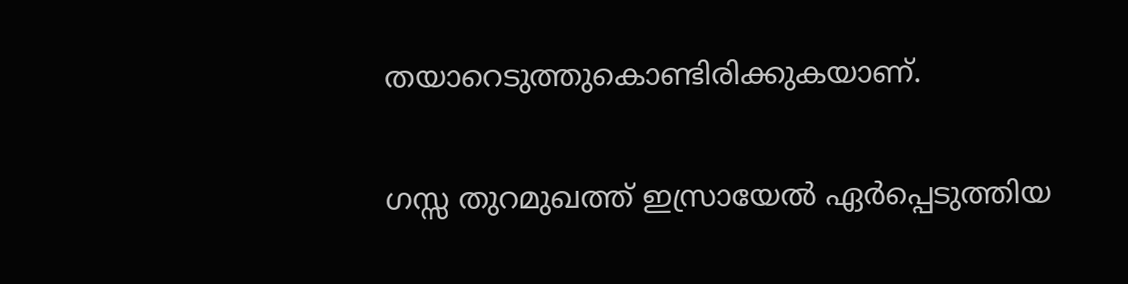തയാറെടുത്തുകൊണ്ടിരിക്കുകയാണ്.

ഗസ്സ തുറമുഖത്ത് ഇസ്രായേല്‍ ഏര്‍പ്പെടുത്തിയ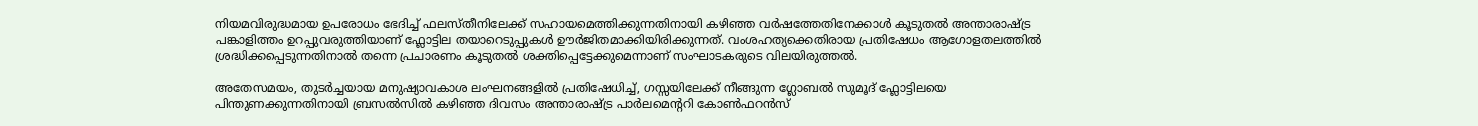നിയമവിരുദ്ധമായ ഉപരോധം ഭേദിച്ച് ഫലസ്തീനിലേക്ക് സഹായമെത്തിക്കുന്നതിനായി കഴിഞ്ഞ വര്‍ഷത്തേതിനേക്കാള്‍ കൂടുതല്‍ അന്താരാഷ്ട്ര പങ്കാളിത്തം ഉറപ്പുവരുത്തിയാണ് ഫ്ലോട്ടില തയാറെടുപ്പുകള്‍ ഊര്‍ജിതമാക്കിയിരിക്കുന്നത്. വംശഹത്യക്കെതിരായ പ്രതിഷേധം ആഗോളതലത്തില്‍ ശ്രദ്ധിക്കപ്പെടുന്നതിനാല്‍ തന്നെ പ്രചാരണം കൂടുതല്‍ ശക്തിപ്പെട്ടേക്കുമെന്നാണ് സംഘാടകരുടെ വിലയിരുത്തല്‍.

അതേസമയം, തുടര്‍ച്ചയായ മനുഷ്യാവകാശ ലംഘനങ്ങളില്‍ പ്രതിഷേധിച്ച്, ഗസ്സയിലേക്ക് നീങ്ങുന്ന ഗ്ലോബല്‍ സുമൂദ് ഫ്ലോട്ടിലയെ പിന്തുണക്കുന്നതിനായി ബ്രസല്‍സില്‍ കഴിഞ്ഞ ദിവസം അന്താരാഷ്ട്ര പാര്‍ലമെന്ററി കോണ്‍ഫറന്‍സ്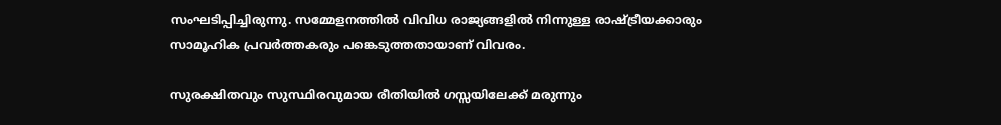സംഘടിപ്പിച്ചിരുന്നു. സമ്മേളനത്തില്‍ വിവിധ രാജ്യങ്ങളില്‍ നിന്നുള്ള രാഷ്ട്രീയക്കാരും സാമൂഹിക പ്രവര്‍ത്തകരും പങ്കെടുത്തതായാണ് വിവരം.

സുരക്ഷിതവും സുസ്ഥിരവുമായ രീതിയില്‍ ഗസ്സയിലേക്ക് മരുന്നും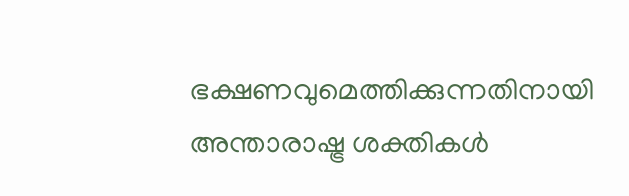ഭക്ഷണവുമെത്തിക്കുന്നതിനായി അന്താരാഷ്ട്ര ശക്തികള്‍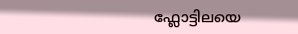ഫ്ലോട്ടിലയെ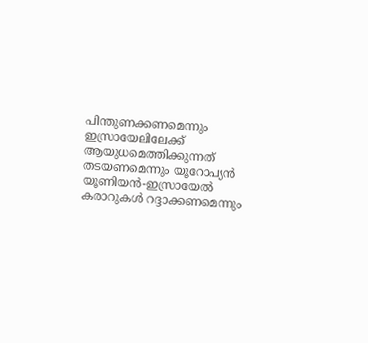പിന്തുണക്കണമെന്നും ഇസ്രായേലിലേക്ക് ആയുധമെത്തിക്കുന്നത് തടയണമെന്നും യൂറോപ്യന്‍ യൂണിയന്‍-ഇസ്രായേല്‍ കരാറുകള്‍ റദ്ദാക്കണമെന്നും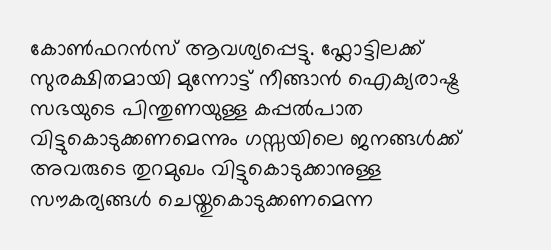കോണ്‍ഫറന്‍സ് ആവശ്യപ്പെട്ടു. ഫ്ലോട്ടിലക്ക് സുരക്ഷിതമായി മുന്നോട്ട് നീങ്ങാന്‍ ഐക്യരാഷ്ട്ര സഭയുടെ പിന്തുണയുള്ള കപ്പല്‍പാത വിട്ടുകൊടുക്കണമെന്നും ഗസ്സയിലെ ജനങ്ങള്‍ക്ക് അവരുടെ തുറമുഖം വിട്ടുകൊടുക്കാനുള്ള സൗകര്യങ്ങള്‍ ചെയ്തുകൊടുക്കണമെന്ന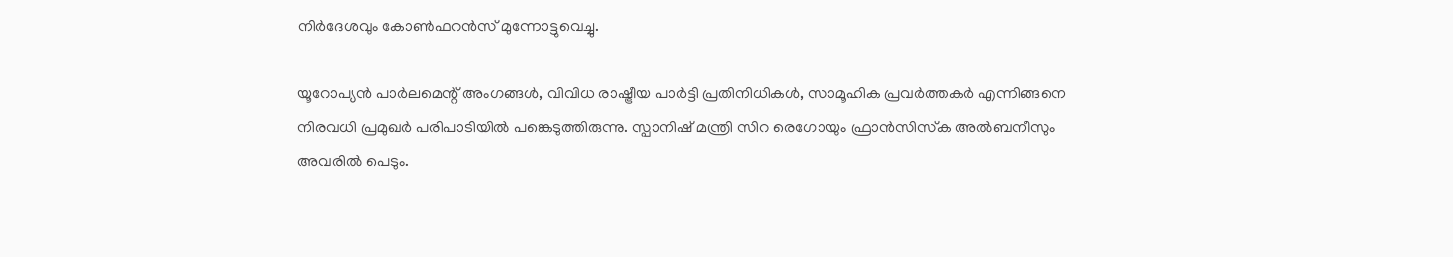നിര്‍ദേശവും കോണ്‍ഫറന്‍സ് മുന്നോട്ടുവെച്ചു.

യൂറോപ്യന്‍ പാര്‍ലമെന്റ് അംഗങ്ങള്‍, വിവിധ രാഷ്ട്രീയ പാര്‍ട്ടി പ്രതിനിധികള്‍, സാമൂഹിക പ്രവര്‍ത്തകര്‍ എന്നിങ്ങനെ നിരവധി പ്രമുഖര്‍ പരിപാടിയില്‍ പങ്കെടുത്തിരുന്നു. സ്പാനിഷ് മന്ത്രി സിറ രെഗോയും ഫ്രാന്‍സിസ്‌ക അല്‍ബനീസും അവരില്‍ പെടും.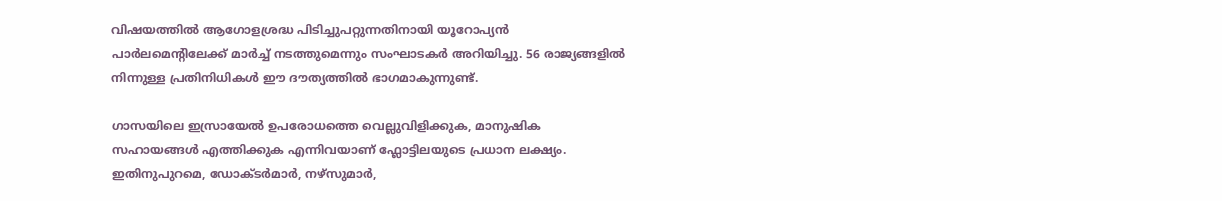വിഷയത്തില്‍ ആഗോളശ്രദ്ധ പിടിച്ചുപറ്റുന്നതിനായി യൂറോപ്യന്‍ പാര്‍ലമെന്റിലേക്ക് മാര്‍ച്ച് നടത്തുമെന്നും സംഘാടകര്‍ അറിയിച്ചു. 56 രാജ്യങ്ങളില്‍ നിന്നുള്ള പ്രതിനിധികള്‍ ഈ ദൗത്യത്തില്‍ ഭാഗമാകുന്നുണ്ട്.

ഗാസയിലെ ഇസ്രായേല്‍ ഉപരോധത്തെ വെല്ലുവിളിക്കുക, മാനുഷിക സഹായങ്ങള്‍ എത്തിക്കുക എന്നിവയാണ് ഫ്ലോട്ടിലയുടെ പ്രധാന ലക്ഷ്യം. ഇതിനുപുറമെ, ഡോക്ടര്‍മാര്‍, നഴ്‌സുമാര്‍,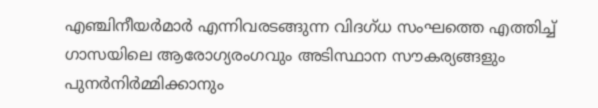എഞ്ചിനീയര്‍മാര്‍ എന്നിവരടങ്ങുന്ന വിദഗ്ധ സംഘത്തെ എത്തിച്ച് ഗാസയിലെ ആരോഗ്യരംഗവും അടിസ്ഥാന സൗകര്യങ്ങളും പുനര്‍നിര്‍മ്മിക്കാനും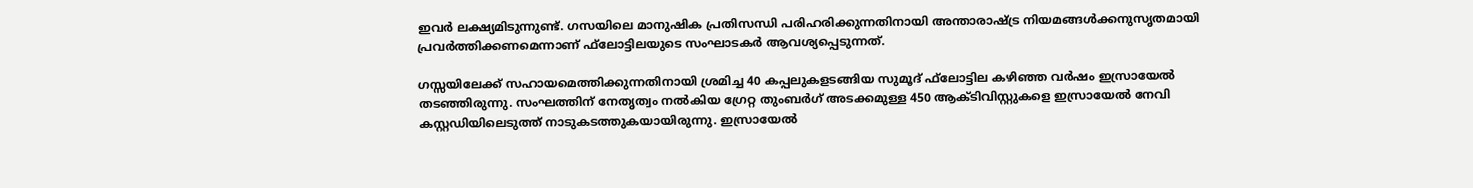ഇവര്‍ ലക്ഷ്യമിടുന്നുണ്ട്. ഗസയിലെ മാനുഷിക പ്രതിസന്ധി പരിഹരിക്കുന്നതിനായി അന്താരാഷ്ട്ര നിയമങ്ങള്‍ക്കനുസൃതമായി പ്രവര്‍ത്തിക്കണമെന്നാണ് ഫ്‌ലോട്ടിലയുടെ സംഘാടകര്‍ ആവശ്യപ്പെടുന്നത്.

ഗസ്സയിലേക്ക് സഹായമെത്തിക്കുന്നതിനായി ശ്രമിച്ച 40 കപ്പലുകളടങ്ങിയ സുമൂദ് ഫ്‌ലോട്ടില കഴിഞ്ഞ വര്‍ഷം ഇസ്രായേല്‍ തടഞ്ഞിരുന്നു. സംഘത്തിന് നേതൃത്വം നല്‍കിയ ഗ്രേറ്റ തുംബര്‍ഗ് അടക്കമുള്ള 450 ആക്ടിവിസ്റ്റുകളെ ഇസ്രായേല്‍ നേവി കസ്റ്റഡിയിലെടുത്ത് നാടുകടത്തുകയായിരുന്നു. ഇസ്രായേല്‍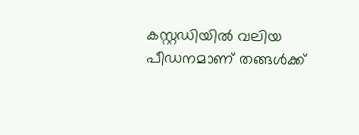കസ്റ്റഡിയില്‍ വലിയ പീഡനമാണ് തങ്ങള്‍ക്ക്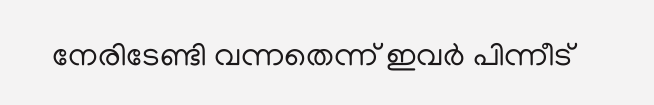നേരിടേണ്ടി വന്നതെന്ന് ഇവര്‍ പിന്നീട്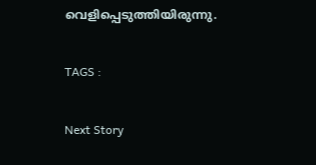വെളിപ്പെടുത്തിയിരുന്നു.

TAGS :

Next Story